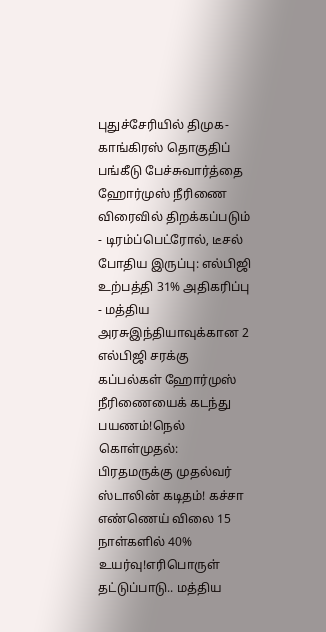புதுச்சேரியில் திமுக-காங்கிரஸ் தொகுதிப் பங்கீடு பேச்சுவார்த்தை ஹோர்முஸ் நீரிணை விரைவில் திறக்கப்படும் - டிரம்ப்பெட்ரோல், டீசல் போதிய இருப்பு: எல்பிஜி உற்பத்தி 31% அதிகரிப்பு - மத்திய அரசுஇந்தியாவுக்கான 2 எல்பிஜி சரக்கு கப்பல்கள் ஹோர்முஸ் நீரிணையைக் கடந்து பயணம்!நெல் கொள்முதல்: பிரதமருக்கு முதல்வர் ஸ்டாலின் கடிதம்! கச்சா எண்ணெய் விலை 15 நாள்களில் 40% உயர்வு!எரிபொருள் தட்டுப்பாடு.. மத்திய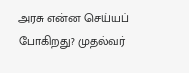அரசு என்ன செய்யப் போகிறது? முதல்வர்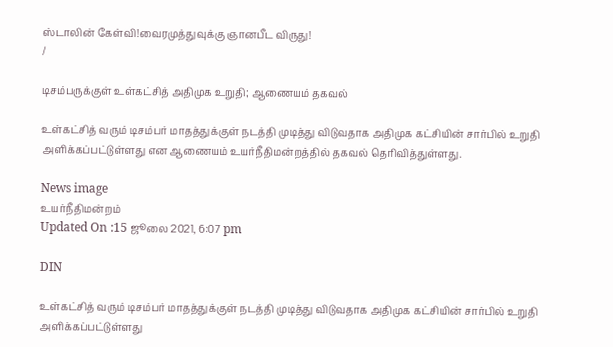ஸ்டாலின் கேள்வி!வைரமுத்துவுக்கு ஞானபீட விருது!
/

டிசம்பருக்குள் உள்கட்சித் அதிமுக உறுதி; ஆணையம் தகவல்

உள்கட்சித் வரும் டிசம்பர் மாதத்துக்குள் நடத்தி முடித்து விடுவதாக அதிமுக கட்சியின் சார்பில் உறுதி அளிக்கப்பட்டுள்ளது என ஆணையம் உயர்நீதிமன்றத்தில் தகவல் தெரிவித்துள்ளது.

News image
உயர்நீதிமன்றம்
Updated On :15 ஜூலை 2021, 6:07 pm

DIN

உள்கட்சித் வரும் டிசம்பர் மாதத்துக்குள் நடத்தி முடித்து விடுவதாக அதிமுக கட்சியின் சார்பில் உறுதி அளிக்கப்பட்டுள்ளது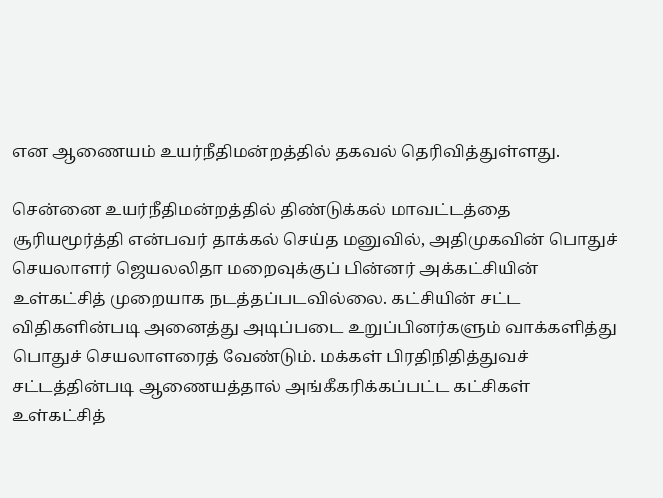என ஆணையம் உயர்நீதிமன்றத்தில் தகவல் தெரிவித்துள்ளது.

சென்னை உயர்நீதிமன்றத்தில் திண்டுக்கல் மாவட்டத்தை சூரியமூர்த்தி என்பவர் தாக்கல் செய்த மனுவில், அதிமுகவின் பொதுச் செயலாளர் ஜெயலலிதா மறைவுக்குப் பின்னர் அக்கட்சியின் உள்கட்சித் முறையாக நடத்தப்படவில்லை. கட்சியின் சட்ட விதிகளின்படி அனைத்து அடிப்படை உறுப்பினர்களும் வாக்களித்து பொதுச் செயலாளரைத் வேண்டும். மக்கள் பிரதிநிதித்துவச் சட்டத்தின்படி ஆணையத்தால் அங்கீகரிக்கப்பட்ட கட்சிகள் உள்கட்சித்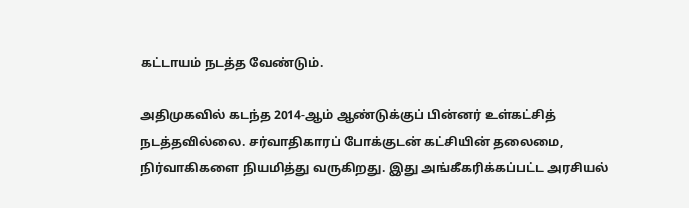கட்டாயம் நடத்த வேண்டும்.

அதிமுகவில் கடந்த 2014-ஆம் ஆண்டுக்குப் பின்னர் உள்கட்சித் நடத்தவில்லை. சர்வாதிகாரப் போக்குடன் கட்சியின் தலைமை, நிர்வாகிகளை நியமித்து வருகிறது. இது அங்கீகரிக்கப்பட்ட அரசியல்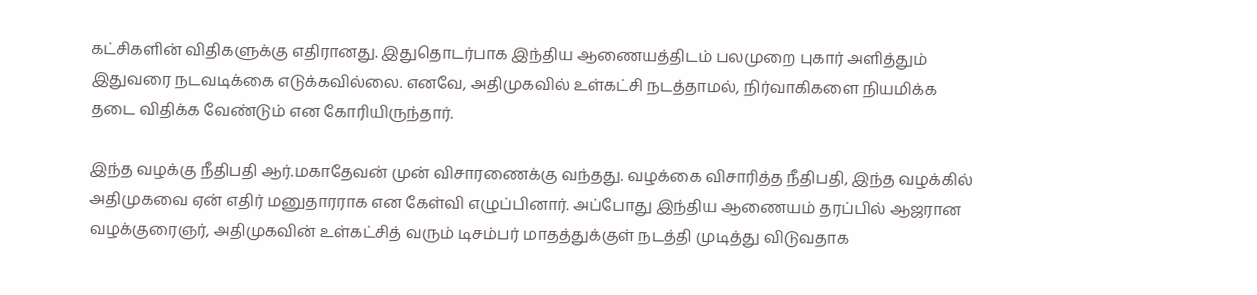கட்சிகளின் விதிகளுக்கு எதிரானது. இதுதொடர்பாக இந்திய ஆணையத்திடம் பலமுறை புகார் அளித்தும் இதுவரை நடவடிக்கை எடுக்கவில்லை. எனவே, அதிமுகவில் உள்கட்சி நடத்தாமல், நிர்வாகிகளை நியமிக்க தடை விதிக்க வேண்டும் என கோரியிருந்தார்.

இந்த வழக்கு நீதிபதி ஆர்.மகாதேவன் முன் விசாரணைக்கு வந்தது. வழக்கை விசாரித்த நீதிபதி, இந்த வழக்கில் அதிமுகவை ஏன் எதிர் மனுதாரராக என கேள்வி எழுப்பினார். அப்போது இந்திய ஆணையம் தரப்பில் ஆஜரான வழக்குரைஞர், அதிமுகவின் உள்கட்சித் வரும் டிசம்பர் மாதத்துக்குள் நடத்தி முடித்து விடுவதாக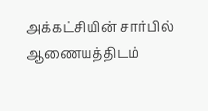அக்கட்சியின் சார்பில் ஆணையத்திடம்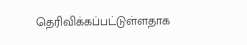தெரிவிக்கப்பட்டுள்ளதாக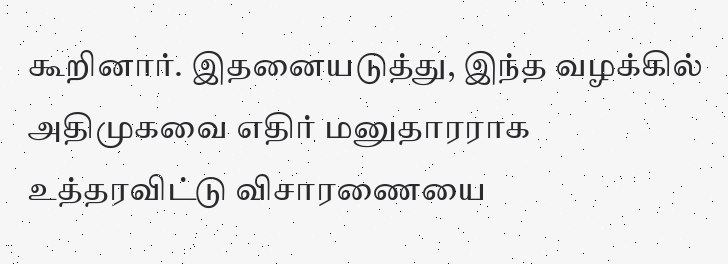கூறினார். இதனையடுத்து, இந்த வழக்கில் அதிமுகவை எதிர் மனுதாரராக உத்தரவிட்டு விசாரணையை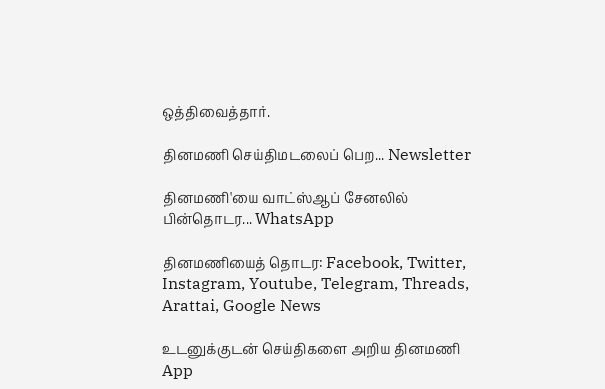ஒத்திவைத்தார்.

தினமணி செய்திமடலைப் பெற... Newsletter

தினமணி'யை வாட்ஸ்ஆப் சேனலில் பின்தொடர... WhatsApp

தினமணியைத் தொடர: Facebook, Twitter, Instagram, Youtube, Telegram, Threads, Arattai, Google News

உடனுக்குடன் செய்திகளை அறிய தினமணி App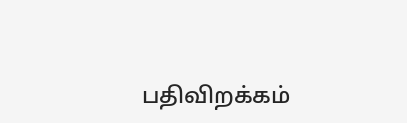பதிவிறக்கம்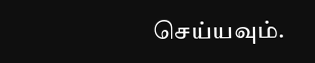செய்யவும்.